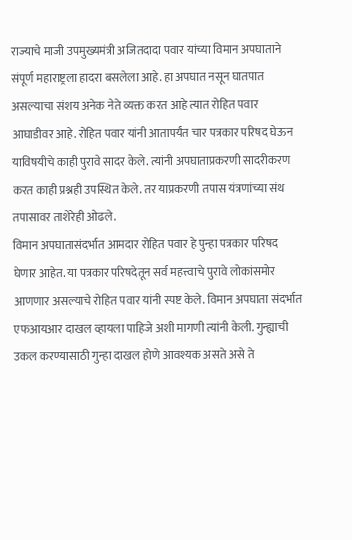राज्याचे माजी उपमुख्यमंत्री अजितदादा पवार यांच्या विमान अपघाताने संपूर्ण महाराष्ट्रला हादरा बसलेला आहे. हा अपघात नसून घातपात असल्याचा संशय अनेक नेते व्यक्त करत आहे त्यात रोहित पवार आघाडीवर आहे. रोहित पवार यांनी आतापर्यंत चार पत्रकार परिषद घेऊन याविषयीचे काही पुरावे सादर केले. त्यांनी अपघाताप्रकरणी सादरीकरण करत काही प्रश्नही उपस्थित केले. तर याप्रकरणी तपास यंत्रणांच्या संथ तपासावर ताशेरेही ओढले.
विमान अपघातासंदर्भात आमदार रोहित पवार हे पुन्हा पत्रकार परिषद घेणार आहेत. या पत्रकार परिषदेतून सर्व महत्त्वाचे पुरावे लोकांसमोर आणणार असल्याचे रोहित पवार यांनी स्पष्ट केले. विमान अपघाता संदर्भात एफआयआर दाखल व्हायला पाहिजे अशी मागणी त्यांनी केली. गुन्ह्याची उकल करण्यासाठी गुन्हा दाखल होणे आवश्यक असते असे ते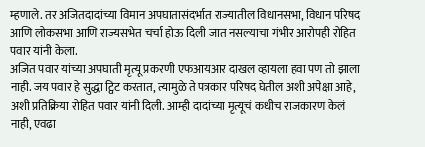म्हणाले. तर अजितदादांच्या विमान अपघातासंदर्भात राज्यातील विधानसभा, विधान परिषद आणि लोकसभा आणि राज्यसभेत चर्चा होऊ दिली जात नसल्याचा गंभीर आरोपही रोहित पवार यांनी केला.
अजित पवार यांच्या अपघाती मृत्यू प्रकरणी एफआयआर दाखल व्हायला हवा पण तो झाला नाही. जय पवार हे सुद्धा ट्विट करतात, त्यामुळे ते पत्रकार परिषद घेतील अशी अपेक्षा आहे, अशी प्रतिक्रिया रोहित पवार यांनी दिली. आम्ही दादांच्या मृत्यूचं कधीच राजकारण केलं नाही, एवढा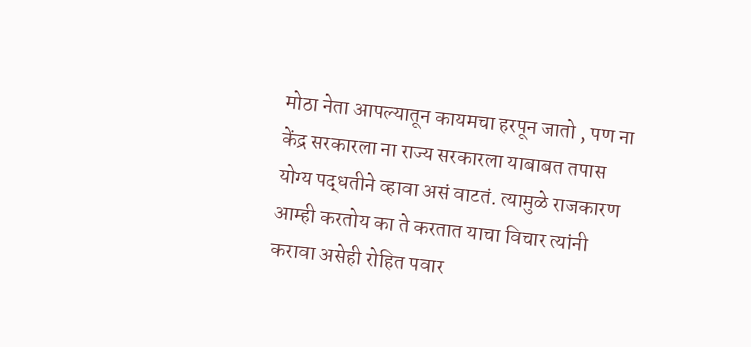मोठा नेता आपल्यातून कायमचा हरपून जातो , पण ना केंद्र सरकारला ना राज्य सरकारला याबाबत तपास योग्य पद्धतीने व्हावा असं वाटतं. त्यामुळे राजकारण आम्ही करतोय का ते करतात याचा विचार त्यांनी करावा असेही रोहित पवार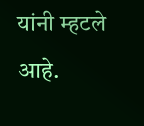यांनी म्हटले आहे.